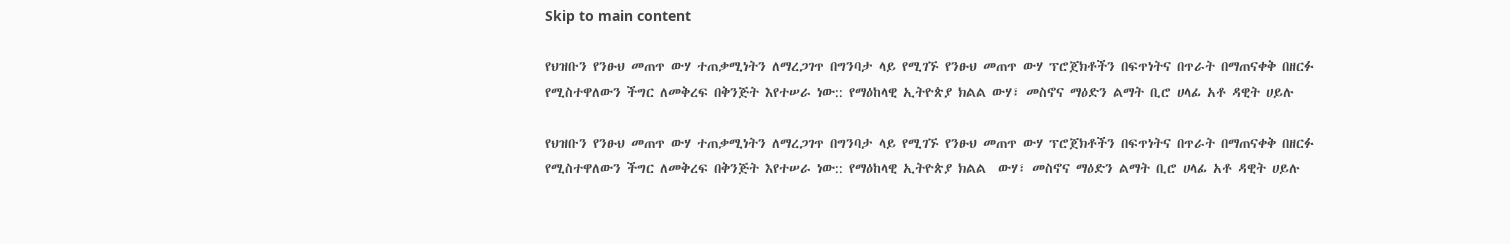Skip to main content

የህዝቡን የንፁህ መጠጥ ውሃ ተጠቃሚነትን ለማረጋገጥ በግንባታ ላይ የሚገኙ የንፁህ መጠጥ ውሃ ፕሮጀክቶችን በፍጥነትና በጥራት በማጠናቀቅ በዘርፉ የሚስተዋለውን ችግር ለመቅረፍ በቅንጅት እየተሠራ ነው:: የማዕከላዊ ኢትዮጵያ ክልል ውሃ፣ መስኖና ማዕድን ልማት ቢሮ ሀላፊ አቶ ዳዊት ሀይሉ

የህዝቡን የንፁህ መጠጥ ውሃ ተጠቃሚነትን ለማረጋገጥ በግንባታ ላይ የሚገኙ የንፁህ መጠጥ ውሃ ፕሮጀክቶችን በፍጥነትና በጥራት በማጠናቀቅ በዘርፉ የሚስተዋለውን ችግር ለመቅረፍ በቅንጅት እየተሠራ ነው:: የማዕከላዊ ኢትዮጵያ ክልል  ውሃ፣ መስኖና ማዕድን ልማት ቢሮ ሀላፊ አቶ ዳዊት ሀይሉ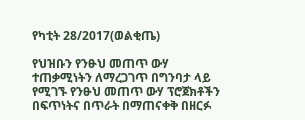የካቲት 28/2017(ወልቂጤ)

የህዝቡን የንፁህ መጠጥ ውሃ ተጠቃሚነትን ለማረጋገጥ በግንባታ ላይ የሚገኙ የንፁህ መጠጥ ውሃ ፕሮጀክቶችን በፍጥነትና በጥራት በማጠናቀቅ በዘርፉ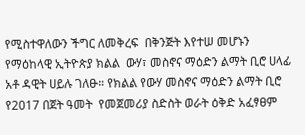የሚስተዋለውን ችግር ለመቅረፍ  በቅንጅት እየተሠ መሆኑን የማዕከላዊ ኢትዮጵያ ክልል  ውሃ፣ መስኖና ማዕድን ልማት ቢሮ ሀላፊ አቶ ዳዊት ሀይሉ ገለፁ። የክልል የውሃ መስኖና ማዕድን ልማት ቢሮ የ2017 በጀት ዓመት  የመጀመሪያ ስድስት ወራት ዕቅድ አፈፃፀም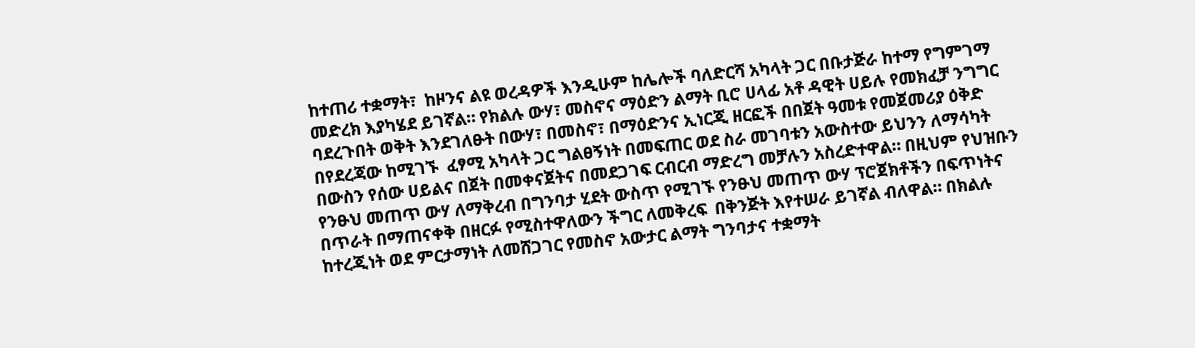ከተጠሪ ተቋማት፣  ከዞንና ልዩ ወረዳዎች እንዲሁም ከሌሎች ባለድርሻ አካላት ጋር በቡታጅራ ከተማ የግምገማ መድረክ እያካሄደ ይገኛል። የክልሉ ውሃ፣ መስኖና ማዕድን ልማት ቢሮ ሀላፊ አቶ ዳዊት ሀይሉ የመክፈቻ ንግግር ባደረጉበት ወቅት እንደገለፁት በውሃ፣ በመስኖ፣ በማዕድንና ኢነርጂ ዘርፎች በበጀት ዓመቱ የመጀመሪያ ዕቅድ በየደረጃው ከሚገኙ  ፈፃሚ አካላት ጋር ግልፀኝነት በመፍጠር ወደ ስራ መገባቱን አውስተው ይህንን ለማሳካት በውስን የሰው ሀይልና በጀት በመቀናጀትና በመደጋገፍ ርብርብ ማድረግ መቻሉን አስረድተዋል። በዚህም የህዝቡን የንፁህ መጠጥ ውሃ ለማቅረብ በግንባታ ሂደት ውስጥ የሚገኙ የንፁህ መጠጥ ውሃ ፕሮጀክቶችን በፍጥነትና በጥራት በማጠናቀቅ በዘርፉ የሚስተዋለውን ችግር ለመቅረፍ  በቅንጅት እየተሠራ ይገኛል ብለዋል። በክልሉ ከተረጂነት ወደ ምርታማነት ለመሸጋገር የመስኖ አውታር ልማት ግንባታና ተቋማት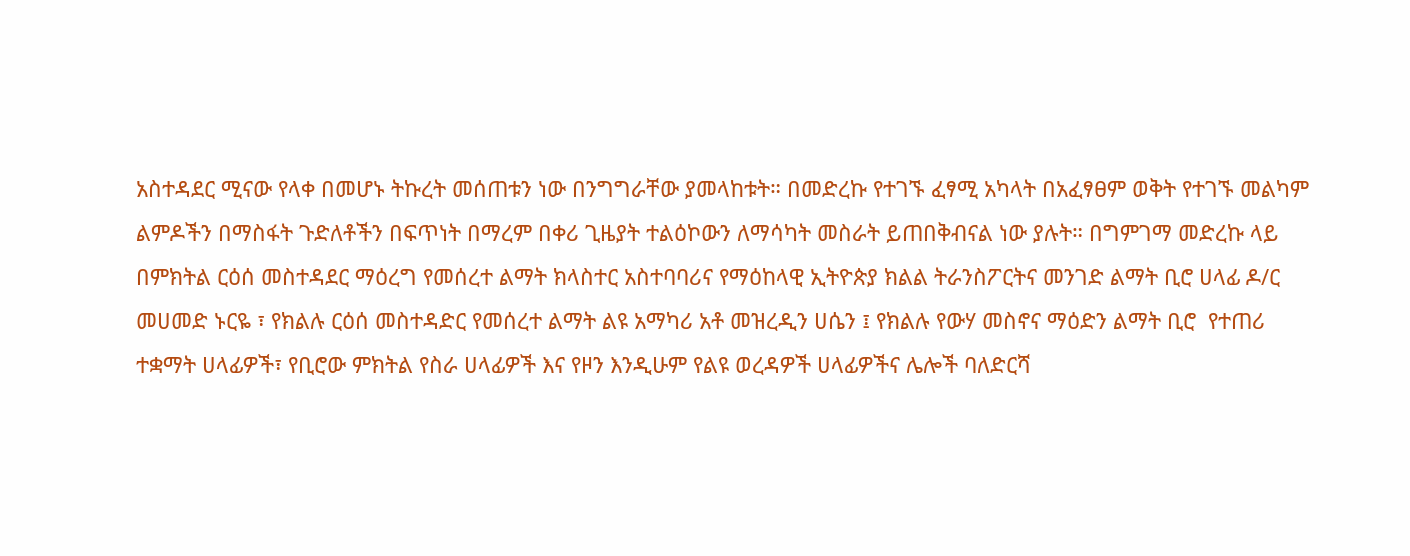አስተዳደር ሚናው የላቀ በመሆኑ ትኩረት መሰጠቱን ነው በንግግራቸው ያመላከቱት። በመድረኩ የተገኙ ፈፃሚ አካላት በአፈፃፀም ወቅት የተገኙ መልካም ልምዶችን በማስፋት ጉድለቶችን በፍጥነት በማረም በቀሪ ጊዜያት ተልዕኮውን ለማሳካት መስራት ይጠበቅብናል ነው ያሉት። በግምገማ መድረኩ ላይ በምክትል ርዕሰ መስተዳደር ማዕረግ የመሰረተ ልማት ክላስተር አስተባባሪና የማዕከላዊ ኢትዮጵያ ክልል ትራንስፖርትና መንገድ ልማት ቢሮ ሀላፊ ዶ/ር መሀመድ ኑርዬ ፣ የክልሉ ርዕሰ መስተዳድር የመሰረተ ልማት ልዩ አማካሪ አቶ መዝረዲን ሀሴን ፤ የክልሉ የውሃ መስኖና ማዕድን ልማት ቢሮ  የተጠሪ ተቋማት ሀላፊዎች፣ የቢሮው ምክትል የስራ ሀላፊዎች እና የዞን እንዲሁም የልዩ ወረዳዎች ሀላፊዎችና ሌሎች ባለድርሻ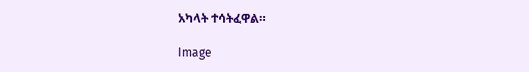አካላት ተሳትፈዋል።

Image